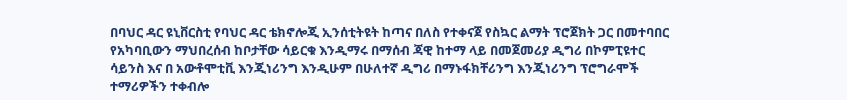በባህር ዳር ዩኒቨርስቲ የባህር ዳር ቴክኖሎጂ ኢንሰቲትዩት ከጣና በለስ የተቀናጀ የስኳር ልማት ፕሮጀክት ጋር በመተባበር የአካባቢውን ማህበረሰብ ከቦታቸው ሳይርቁ እንዲማሩ በማሰብ ጃዊ ከተማ ላይ በመጀመሪያ ዲግሪ በኮምፒዩተር ሳይንስ እና በ አውቶሞቲቪ እንጂነሪንግ እንዲሁም በሁለተኛ ዲግሪ በማኑፋክቸሪንግ እንጂነሪንግ ፕሮግራሞች ተማሪዎችን ተቀብሎ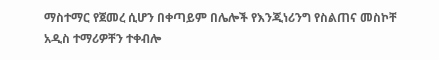ማስተማር የጀመረ ሲሆን በቀጣይም በሌሎች የእንጂነሪንግ የስልጠና መስኮቸ አዲስ ተማሪዎቸን ተቀብሎ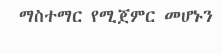ማስተማር የሚጀምር መሆኑን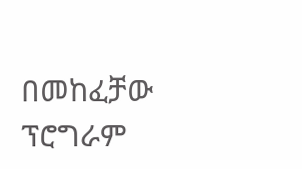በመከፈቻው ፕሮግራም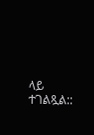ላይ ተገልጿል::